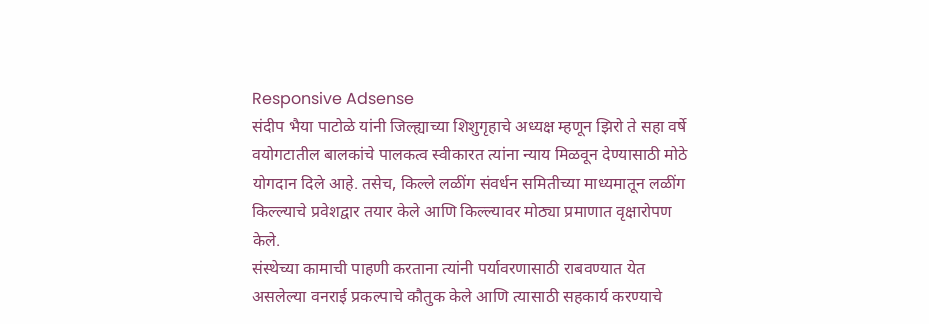Responsive Adsense
संदीप भैया पाटोळे यांनी जिल्ह्याच्या शिशुगृहाचे अध्यक्ष म्हणून झिरो ते सहा वर्षे वयोगटातील बालकांचे पालकत्व स्वीकारत त्यांना न्याय मिळवून देण्यासाठी मोठे योगदान दिले आहे. तसेच, किल्ले लळींग संवर्धन समितीच्या माध्यमातून लळींग किल्ल्याचे प्रवेशद्वार तयार केले आणि किल्ल्यावर मोठ्या प्रमाणात वृक्षारोपण केले.
संस्थेच्या कामाची पाहणी करताना त्यांनी पर्यावरणासाठी राबवण्यात येत असलेल्या वनराई प्रकल्पाचे कौतुक केले आणि त्यासाठी सहकार्य करण्याचे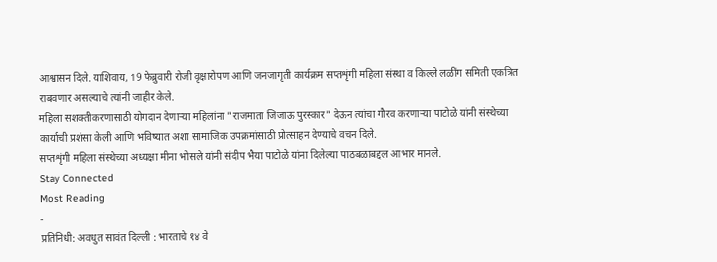आश्वासन दिले. याशिवाय, 19 फेब्रुवारी रोजी वृक्षारोपण आणि जनजागृती कार्यक्रम सप्तशृंगी महिला संस्था व किल्ले लळींग समिती एकत्रित राबवणार असल्याचे त्यांनी जाहीर केले.
महिला सशक्तीकरणासाठी योगदान देणाऱ्या महिलांना "राजमाता जिजाऊ पुरस्कार" देऊन त्यांचा गौरव करणाऱ्या पाटोळे यांनी संस्थेच्या कार्याची प्रशंसा केली आणि भविष्यात अशा सामाजिक उपक्रमांसाठी प्रोत्साहन देण्याचे वचन दिले.
सप्तशृंगी महिला संस्थेच्या अध्यक्षा मीना भोसले यांनी संदीप भैया पाटोळे यांना दिलेल्या पाठबळाबद्दल आभार मानले.
Stay Connected
Most Reading
-
प्रतिनिधी: अवधुत सावंत दिल्ली : भारताचे १४ वे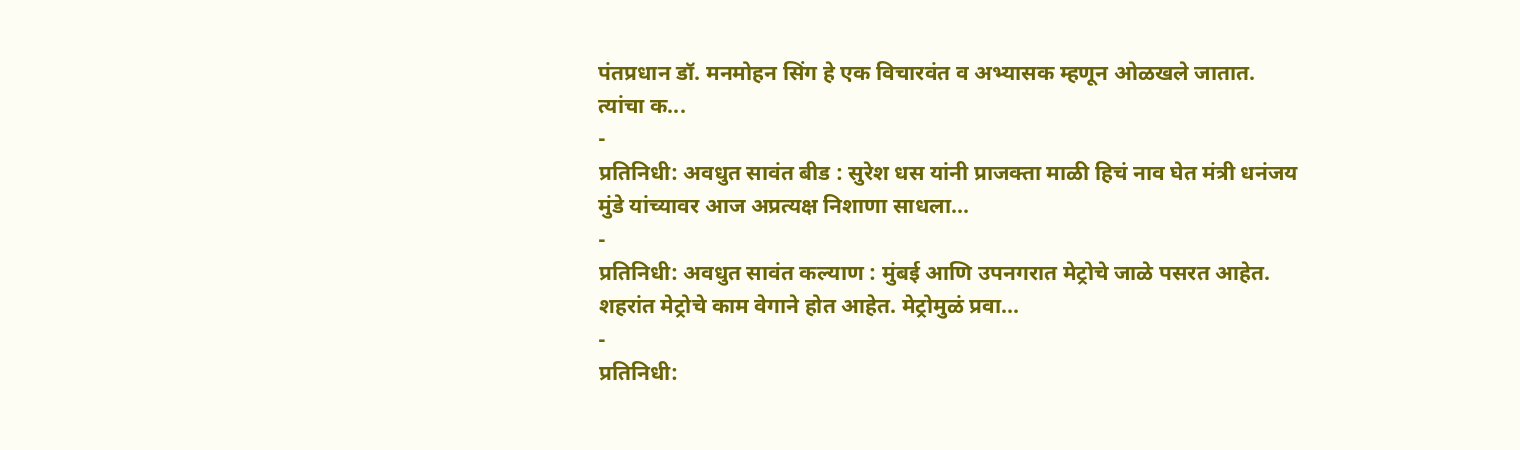पंतप्रधान डॉ. मनमोहन सिंग हे एक विचारवंत व अभ्यासक म्हणून ओळखले जातात. त्यांचा क...
-
प्रतिनिधी: अवधुत सावंत बीड : सुरेश धस यांनी प्राजक्ता माळी हिचं नाव घेत मंत्री धनंजय मुंडे यांच्यावर आज अप्रत्यक्ष निशाणा साधला...
-
प्रतिनिधी: अवधुत सावंत कल्याण : मुंबई आणि उपनगरात मेट्रोचे जाळे पसरत आहेत. शहरांत मेट्रोचे काम वेगाने होत आहेत. मेट्रोमुळं प्रवा...
-
प्रतिनिधी: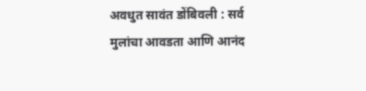अवधुत सावंत डोंबिवली : सर्व मुलांचा आवडता आणि आनंद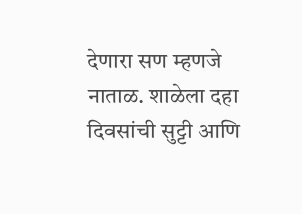देणारा सण म्हणजे नाताळ. शाळेला दहा दिवसांची सुट्टी आणि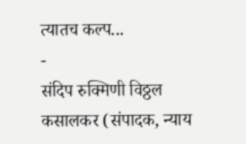त्यातच कल्प...
-
संदिप रुक्मिणी विठ्ठल कसालकर (संपादक, न्याय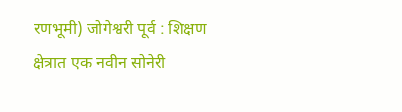रणभूमी) जोगेश्वरी पूर्व : शिक्षण क्षेत्रात एक नवीन सोनेरी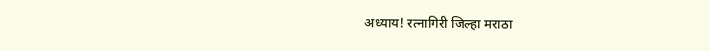अध्याय! रत्नागिरी जिल्हा मराठा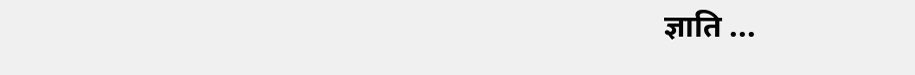ज्ञाति ...